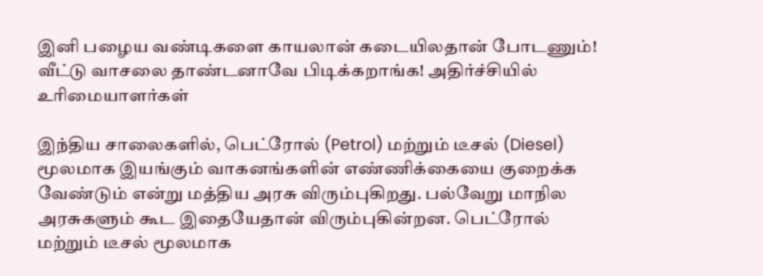இனி பழைய வண்டிகளை காயலான் கடையிலதான் போடணும்! வீட்டு வாசலை தாண்டனாவே பிடிக்கறாங்க! அதிர்ச்சியில் உரிமையாளர்கள்

இந்திய சாலைகளில், பெட்ரோல் (Petrol) மற்றும் டீசல் (Diesel) மூலமாக இயங்கும் வாகனங்களின் எண்ணிக்கையை குறைக்க வேண்டும் என்று மத்திய அரசு விரும்புகிறது. பல்வேறு மாநில அரசுகளும் கூட இதையேதான் விரும்புகின்றன. பெட்ரோல் மற்றும் டீசல் மூலமாக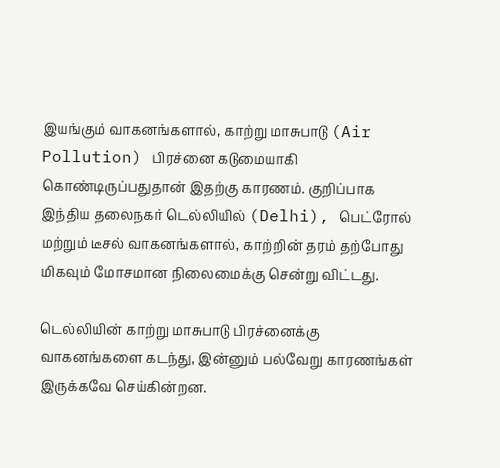இயங்கும் வாகனங்களால், காற்று மாசுபாடு (Air Pollution) பிரச்னை கடுமையாகி கொண்டிருப்பதுதான் இதற்கு காரணம். குறிப்பாக இந்திய தலைநகர் டெல்லியில் (Delhi), பெட்ரோல் மற்றும் டீசல் வாகனங்களால், காற்றின் தரம் தற்போது மிகவும் மோசமான நிலைமைக்கு சென்று விட்டது.

டெல்லியின் காற்று மாசுபாடு பிரச்னைக்கு வாகனங்களை கடந்து, இன்னும் பல்வேறு காரணங்கள் இருக்கவே செய்கின்றன.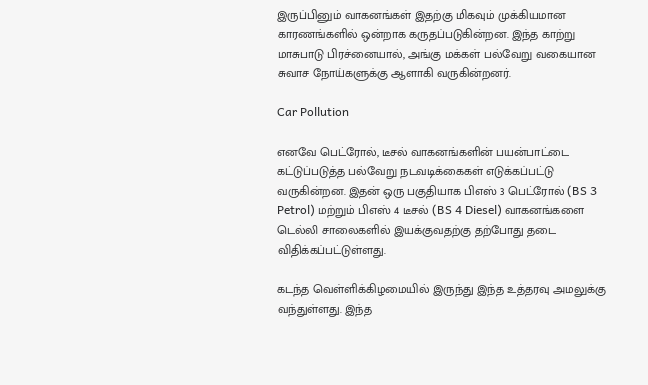இருப்பினும் வாகனங்கள் இதற்கு மிகவும் முக்கியமான காரணங்களில் ஒன்றாக கருதப்படுகின்றன. இந்த காற்று மாசுபாடு பிரச்னையால், அங்கு மக்கள் பல்வேறு வகையான சுவாச நோய்களுக்கு ஆளாகி வருகின்றனர்.

Car Pollution

எனவே பெட்ரோல், டீசல் வாகனங்களின் பயன்பாட்டை கட்டுப்படுத்த பல்வேறு நடவடிக்கைகள் எடுக்கப்பட்டு வருகின்றன. இதன் ஒரு பகுதியாக பிஎஸ் 3 பெட்ரோல் (BS 3 Petrol) மற்றும் பிஎஸ் 4 டீசல் (BS 4 Diesel) வாகனங்களை டெல்லி சாலைகளில் இயக்குவதற்கு தற்போது தடை விதிக்கப்பட்டுள்ளது.

கடந்த வெள்ளிக்கிழமையில் இருந்து இந்த உத்தரவு அமலுக்கு வந்துள்ளது. இந்த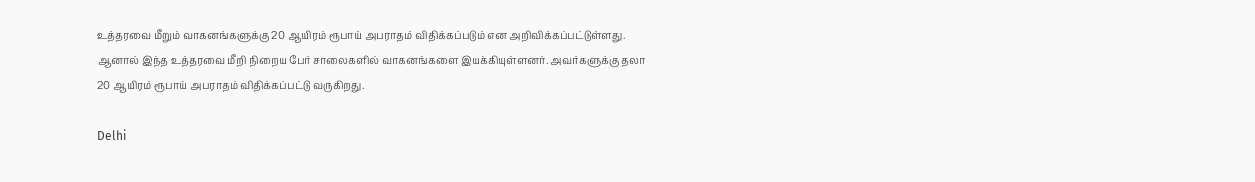உத்தரவை மீறும் வாகனங்களுக்கு 20 ஆயிரம் ரூபாய் அபராதம் விதிக்கப்படும் என அறிவிக்கப்பட்டுள்ளது. ஆனால் இந்த உத்தரவை மீறி நிறைய பேர் சாலைகளில் வாகனங்களை இயக்கியுள்ளனர். அவர்களுக்கு தலா 20 ஆயிரம் ரூபாய் அபராதம் விதிக்கப்பட்டு வருகிறது.

Delhi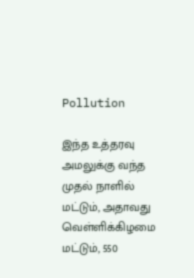Pollution

இந்த உத்தரவு அமலுக்கு வந்த முதல் நாளில் மட்டும், அதாவது வெள்ளிக்கிழமை மட்டும், 550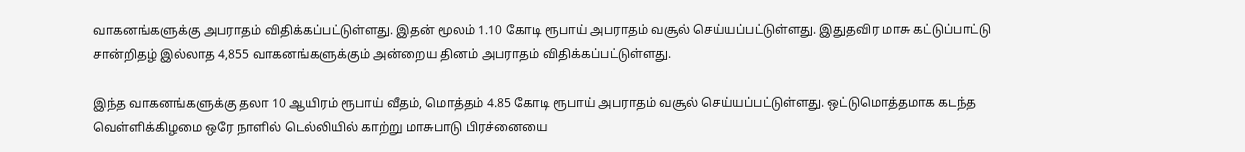வாகனங்களுக்கு அபராதம் விதிக்கப்பட்டுள்ளது. இதன் மூலம் 1.10 கோடி ரூபாய் அபராதம் வசூல் செய்யப்பட்டுள்ளது. இதுதவிர மாசு கட்டுப்பாட்டு சான்றிதழ் இல்லாத 4,855 வாகனங்களுக்கும் அன்றைய தினம் அபராதம் விதிக்கப்பட்டுள்ளது.

இந்த வாகனங்களுக்கு தலா 10 ஆயிரம் ரூபாய் வீதம், மொத்தம் 4.85 கோடி ரூபாய் அபராதம் வசூல் செய்யப்பட்டுள்ளது. ஒட்டுமொத்தமாக கடந்த வெள்ளிக்கிழமை ஒரே நாளில் டெல்லியில் காற்று மாசுபாடு பிரச்னையை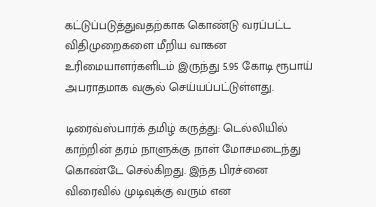கட்டுப்படுத்துவதற்காக கொண்டு வரப்பட்ட விதிமுறைகளை மீறிய வாகன உரிமையாளர்களிடம் இருந்து 5.95 கோடி ரூபாய் அபராதமாக வசூல் செய்யப்பட்டுள்ளது.

டிரைவ்ஸ்பார்க் தமிழ் கருத்து: டெல்லியில் காற்றின் தரம் நாளுக்கு நாள் மோசமடைந்து கொண்டே செல்கிறது. இந்த பிரச்னை விரைவில் முடிவுக்கு வரும் என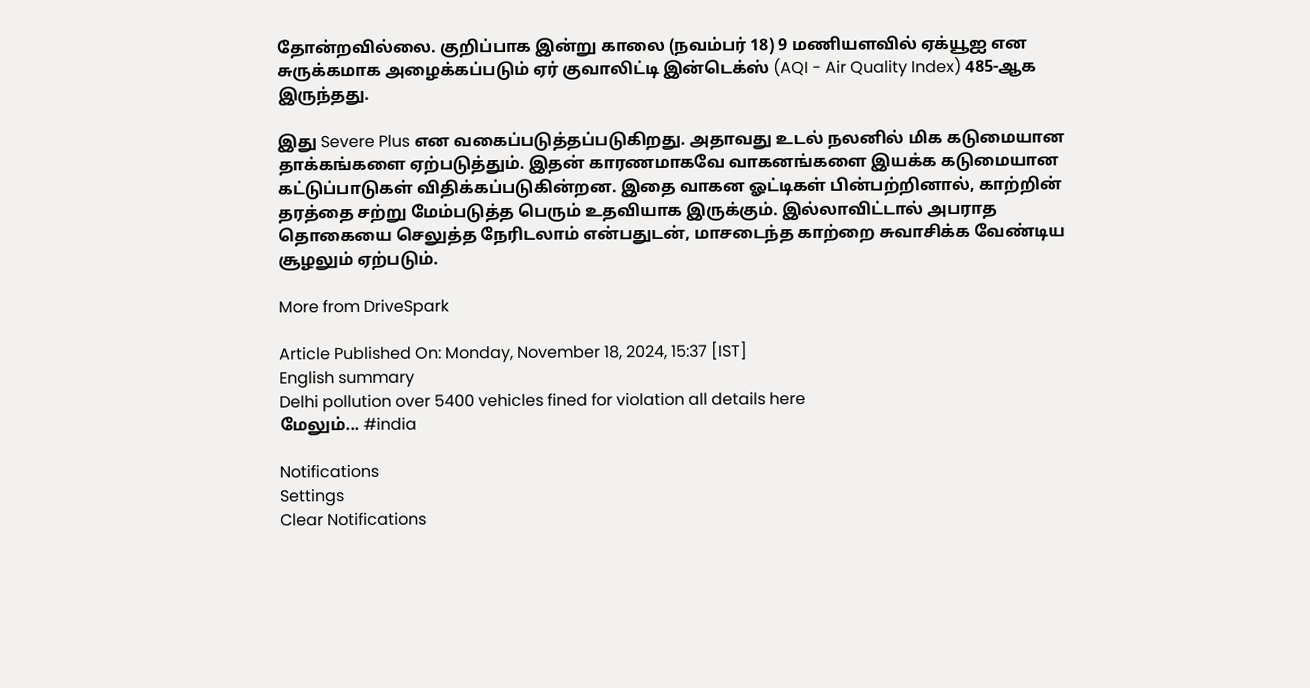தோன்றவில்லை. குறிப்பாக இன்று காலை (நவம்பர் 18) 9 மணியளவில் ஏக்யூஐ என சுருக்கமாக அழைக்கப்படும் ஏர் குவாலிட்டி இன்டெக்ஸ் (AQI - Air Quality Index) 485-ஆக இருந்தது.

இது Severe Plus என வகைப்படுத்தப்படுகிறது. அதாவது உடல் நலனில் மிக கடுமையான தாக்கங்களை ஏற்படுத்தும். இதன் காரணமாகவே வாகனங்களை இயக்க கடுமையான கட்டுப்பாடுகள் விதிக்கப்படுகின்றன. இதை வாகன ஓட்டிகள் பின்பற்றினால், காற்றின் தரத்தை சற்று மேம்படுத்த பெரும் உதவியாக இருக்கும். இல்லாவிட்டால் அபராத தொகையை செலுத்த நேரிடலாம் என்பதுடன், மாசடைந்த காற்றை சுவாசிக்க வேண்டிய சூழலும் ஏற்படும்.

More from DriveSpark

Article Published On: Monday, November 18, 2024, 15:37 [IST]
English summary
Delhi pollution over 5400 vehicles fined for violation all details here
மேலும்... #india

Notifications
Settings
Clear Notifications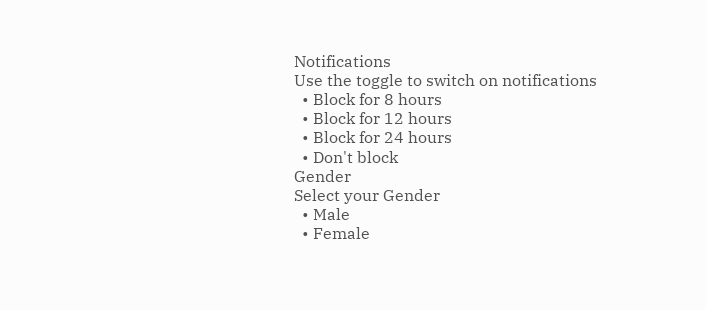Notifications
Use the toggle to switch on notifications
  • Block for 8 hours
  • Block for 12 hours
  • Block for 24 hours
  • Don't block
Gender
Select your Gender
  • Male
  • Female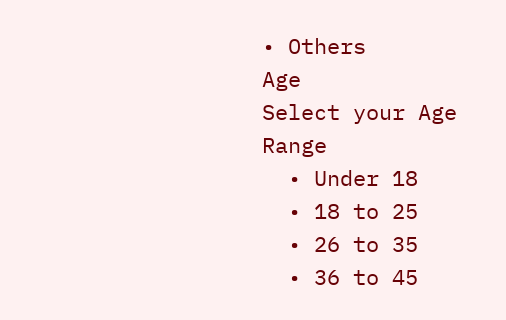• Others
Age
Select your Age Range
  • Under 18
  • 18 to 25
  • 26 to 35
  • 36 to 45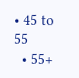• 45 to 55
  • 55+